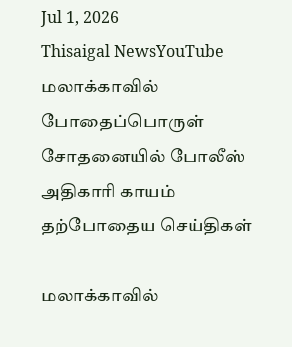Jul 1, 2026
Thisaigal NewsYouTube
மலாக்காவில் போதைப்பொருள் சோதனையில் போலீஸ் அதிகாரி காயம்
தற்போதைய செய்திகள்

மலாக்காவில்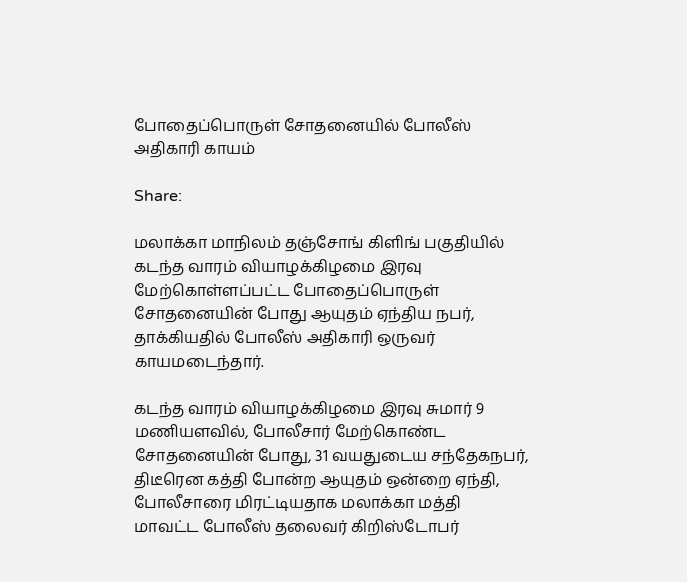போதைப்பொருள் சோதனையில் போலீஸ் அதிகாரி காயம்

Share:

மலாக்கா மாநிலம் தஞ்சோங் கிளிங் பகுதியில் கடந்த வாரம் வியாழக்கிழமை இரவு மேற்கொள்ளப்பட்ட போதைப்பொருள் சோதனையின் போது ஆயுதம் ஏந்திய நபர், தாக்கியதில் போலீஸ் அதிகாரி ஒருவர் காயமடைந்தார்.

கடந்த வாரம் வியாழக்கிழமை இரவு சுமார் 9 மணியளவில், போலீசார் மேற்கொண்ட சோதனையின் போது, 31 வயதுடைய சந்தேகநபர், திடீரென கத்தி போன்ற ஆயுதம் ஒன்றை ஏந்தி, போலீசாரை மிரட்டியதாக மலாக்கா மத்தி மாவட்ட போலீஸ் தலைவர் கிறிஸ்டோபர்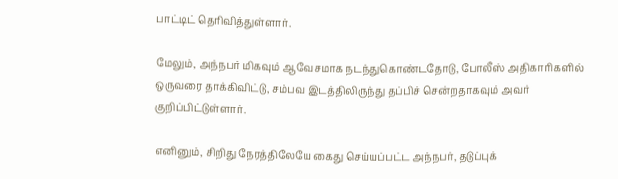பாட்டிட் தெரிவித்துள்ளார்.

மேலும், அந்நபர் மிகவும் ஆவேசமாக நடந்துகொண்டதோடு, போலீஸ் அதிகாரிகளில் ஒருவரை தாக்கிவிட்டு, சம்பவ இடத்திலிருந்து தப்பிச் சென்றதாகவும் அவர் குறிப்பிட்டுள்ளார்.

எனினும், சிறிது நேரத்திலேயே கைது செய்யப்பட்ட அந்நபர், தடுப்புக்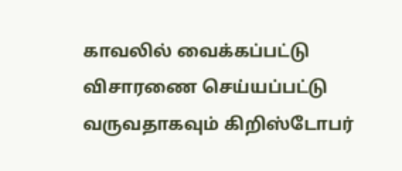காவலில் வைக்கப்பட்டு விசாரணை செய்யப்பட்டு வருவதாகவும் கிறிஸ்டோபர்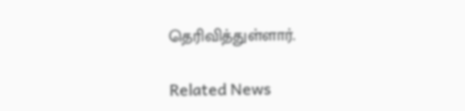தெரிவித்துள்ளார்.

Related News